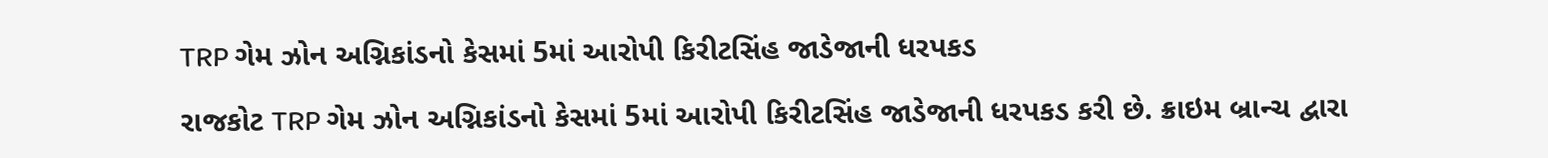TRP ગેમ ઝોન અગ્નિકાંડનો કેસમાં 5માં આરોપી કિરીટસિંહ જાડેજાની ધરપકડ

રાજકોટ TRP ગેમ ઝોન અગ્નિકાંડનો કેસમાં 5માં આરોપી કિરીટસિંહ જાડેજાની ધરપકડ કરી છે. ક્રાઇમ બ્રાન્ચ દ્વારા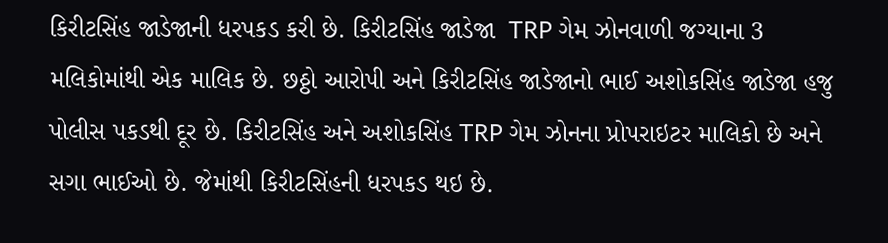કિરીટસિંહ જાડેજાની ધરપકડ કરી છે. કિરીટસિંહ જાડેજા  TRP ગેમ ઝોનવાળી જગ્યાના 3 મલિકોમાંથી એક માલિક છે. છઠ્ઠો આરોપી અને કિરીટસિંહ જાડેજાનો ભાઈ અશોકસિંહ જાડેજા હજુ પોલીસ પકડથી દૂર છે. કિરીટસિંહ અને અશોકસિંહ TRP ગેમ ઝોનના પ્રોપરાઇટર માલિકો છે અને સગા ભાઈઓ છે. જેમાંથી કિરીટસિંહની ધરપકડ થઇ છે.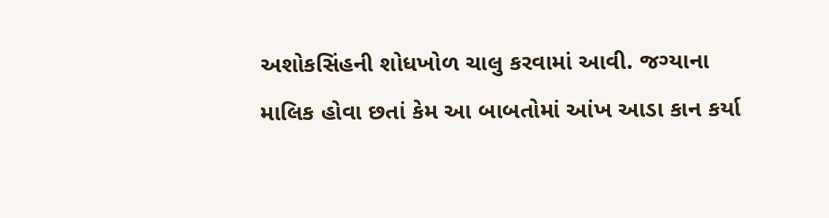અશોકસિંહની શોધખોળ ચાલુ કરવામાં આવી. જગ્યાના માલિક હોવા છતાં કેમ આ બાબતોમાં આંખ આડા કાન કર્યા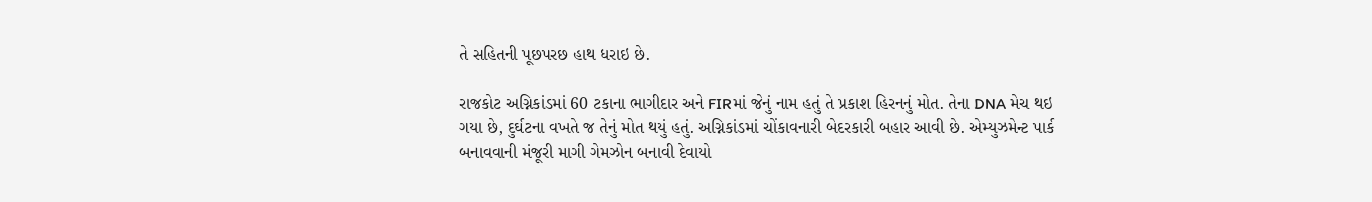તે સહિતની પૂછપરછ હાથ ધરાઇ છે.

રાજકોટ અગ્નિકાંડમાં 60 ટકાના ભાગીદાર અને FIRમાં જેનું નામ હતું તે પ્રકાશ હિરનનું મોત. તેના DNA મેચ થઇ ગયા છે, દુર્ઘટના વખતે જ તેનું મોત થયું હતું. અગ્નિકાંડમાં ચોંકાવનારી બેદરકારી બહાર આવી છે. એમ્યુઝમેન્ટ પાર્ક બનાવવાની મંજૂરી માગી ગેમઝોન બનાવી દેવાયો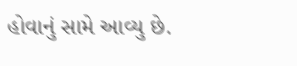હોવાનું સામે આવ્યુ છે.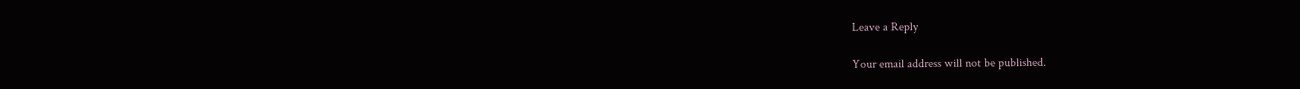Leave a Reply

Your email address will not be published.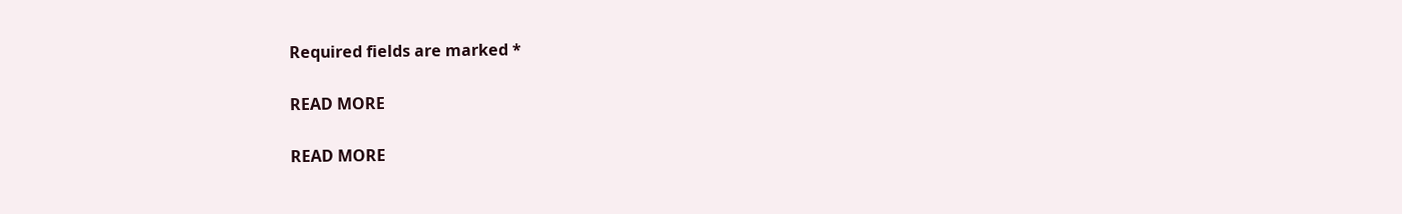Required fields are marked *

READ MORE

READ MORE